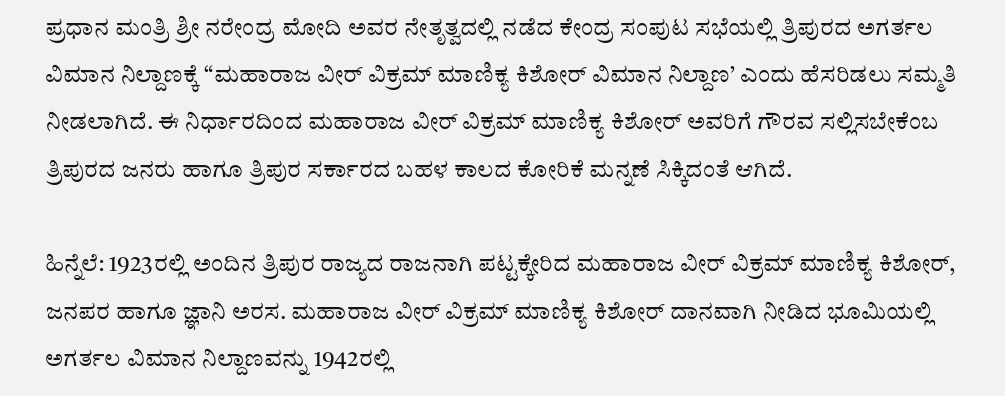ಪ್ರಧಾನ ಮಂತ್ರಿ ಶ್ರೀ ನರೇಂದ್ರ ಮೋದಿ ಅವರ ನೇತೃತ್ವದಲ್ಲಿ ನಡೆದ ಕೇಂದ್ರ ಸಂಪುಟ ಸಭೆಯಲ್ಲಿ ತ್ರಿಪುರದ ಅಗರ್ತಲ ವಿಮಾನ ನಿಲ್ದಾಣಕ್ಕೆ “ಮಹಾರಾಜ ವೀರ್ ವಿಕ್ರಮ್ ಮಾಣಿಕ್ಯ ಕಿಶೋರ್ ವಿಮಾನ ನಿಲ್ದಾಣ’ ಎಂದು ಹೆಸರಿಡಲು ಸಮ್ಮತಿ ನೀಡಲಾಗಿದೆ. ಈ ನಿರ್ಧಾರದಿಂದ ಮಹಾರಾಜ ವೀರ್ ವಿಕ್ರಮ್ ಮಾಣಿಕ್ಯ ಕಿಶೋರ್ ಅವರಿಗೆ ಗೌರವ ಸಲ್ಲಿಸಬೇಕೆಂಬ ತ್ರಿಪುರದ ಜನರು ಹಾಗೂ ತ್ರಿಪುರ ಸರ್ಕಾರದ ಬಹಳ ಕಾಲದ ಕೋರಿಕೆ ಮನ್ನಣೆ ಸಿಕ್ಕಿದಂತೆ ಆಗಿದೆ.

ಹಿನ್ನೆಲೆ: 1923ರಲ್ಲಿ ಅಂದಿನ ತ್ರಿಪುರ ರಾಜ್ಯದ ರಾಜನಾಗಿ ಪಟ್ಟಕ್ಕೇರಿದ ಮಹಾರಾಜ ವೀರ್ ವಿಕ್ರಮ್ ಮಾಣಿಕ್ಯ ಕಿಶೋರ್, ಜನಪರ ಹಾಗೂ ಜ್ಞಾನಿ ಅರಸ. ಮಹಾರಾಜ ವೀರ್ ವಿಕ್ರಮ್ ಮಾಣಿಕ್ಯ ಕಿಶೋರ್ ದಾನವಾಗಿ ನೀಡಿದ ಭೂಮಿಯಲ್ಲಿ ಅಗರ್ತಲ ವಿಮಾನ ನಿಲ್ದಾಣವನ್ನು 1942ರಲ್ಲಿ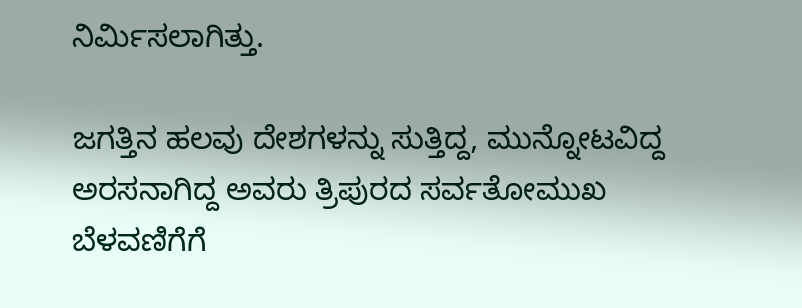ನಿರ್ಮಿಸಲಾಗಿತ್ತು.

ಜಗತ್ತಿನ ಹಲವು ದೇಶಗಳನ್ನು ಸುತ್ತಿದ್ದ, ಮುನ್ನೋಟವಿದ್ದ ಅರಸನಾಗಿದ್ದ ಅವರು ತ್ರಿಪುರದ ಸರ್ವತೋಮುಖ ಬೆಳವಣಿಗೆಗೆ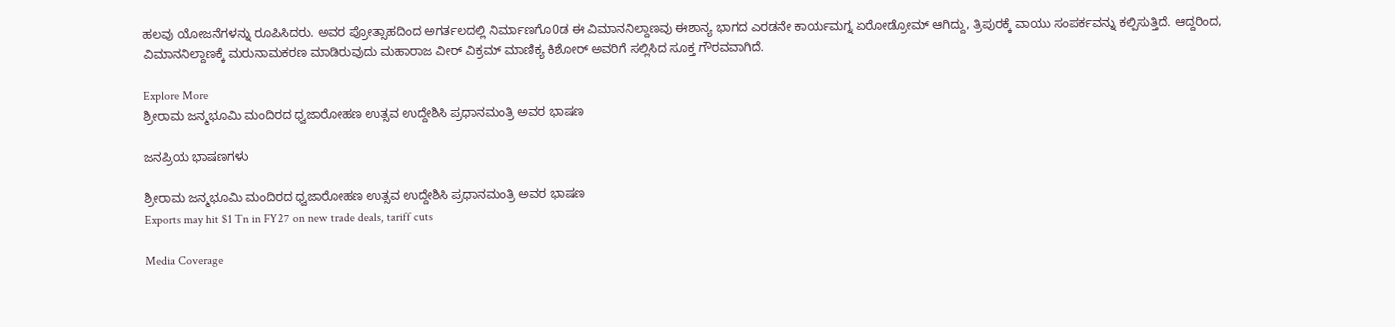ಹಲವು ಯೋಜನೆಗಳನ್ನು ರೂಪಿಸಿದರು. ಅವರ ಪ್ರೋತ್ಸಾಹದಿಂದ ಅಗರ್ತಲದಲ್ಲಿ ನಿರ್ಮಾಣಗೊ0ಡ ಈ ವಿಮಾನನಿಲ್ದಾಣವು ಈಶಾನ್ಯ ಭಾಗದ ಎರಡನೇ ಕಾರ್ಯಮಗ್ನ ಏರೋಡ್ರೋಮ್ ಆಗಿದ್ದು, ತ್ರಿಪುರಕ್ಕೆ ವಾಯು ಸಂಪರ್ಕವನ್ನು ಕಲ್ಪಿಸುತ್ತಿದೆ. ಆದ್ದರಿಂದ, ವಿಮಾನನಿಲ್ದಾಣಕ್ಕೆ ಮರುನಾಮಕರಣ ಮಾಡಿರುವುದು ಮಹಾರಾಜ ವೀರ್ ವಿಕ್ರಮ್ ಮಾಣಿಕ್ಯ ಕಿಶೋರ್ ಅವರಿಗೆ ಸಲ್ಲಿಸಿದ ಸೂಕ್ತ ಗೌರವವಾಗಿದೆ.

Explore More
ಶ್ರೀರಾಮ ಜನ್ಮಭೂಮಿ ಮಂದಿರದ ಧ್ವಜಾರೋಹಣ ಉತ್ಸವ ಉದ್ದೇಶಿಸಿ ಪ್ರಧಾನಮಂತ್ರಿ ಅವರ ಭಾಷಣ

ಜನಪ್ರಿಯ ಭಾಷಣಗಳು

ಶ್ರೀರಾಮ ಜನ್ಮಭೂಮಿ ಮಂದಿರದ ಧ್ವಜಾರೋಹಣ ಉತ್ಸವ ಉದ್ದೇಶಿಸಿ ಪ್ರಧಾನಮಂತ್ರಿ ಅವರ ಭಾಷಣ
Exports may hit $1 Tn in FY27 on new trade deals, tariff cuts

Media Coverage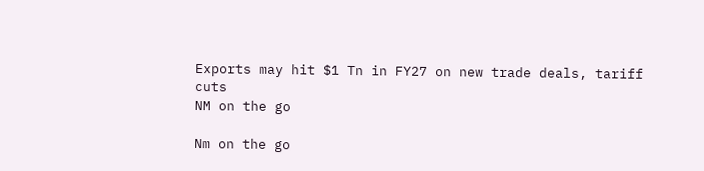Exports may hit $1 Tn in FY27 on new trade deals, tariff cuts
NM on the go

Nm on the go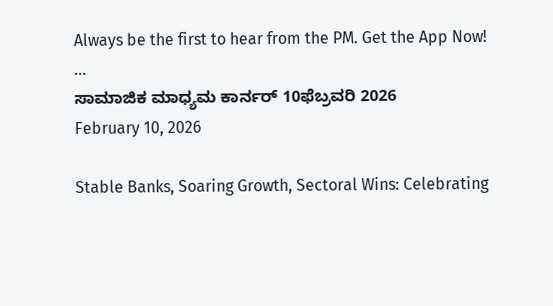Always be the first to hear from the PM. Get the App Now!
...
ಸಾಮಾಜಿಕ ಮಾಧ್ಯಮ ಕಾರ್ನರ್ 10ಫೆಬ್ರವರಿ 2026
February 10, 2026

Stable Banks, Soaring Growth, Sectoral Wins: Celebrating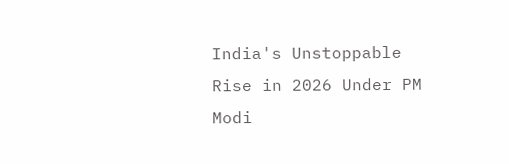India's Unstoppable Rise in 2026 Under PM Modi